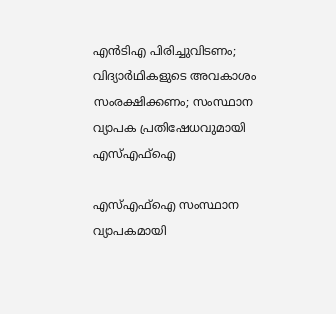എന്‍ടിഎ പിരിച്ചുവിടണം; വിദ്യാര്‍ഥികളുടെ അവകാശം സംരക്ഷിക്കണം; സംസ്ഥാന വ്യാപക പ്രതിഷേധവുമായി എസ്എഫ്‌ഐ

എസ്എഫ്‌ഐ സംസ്ഥാന വ്യാപകമായി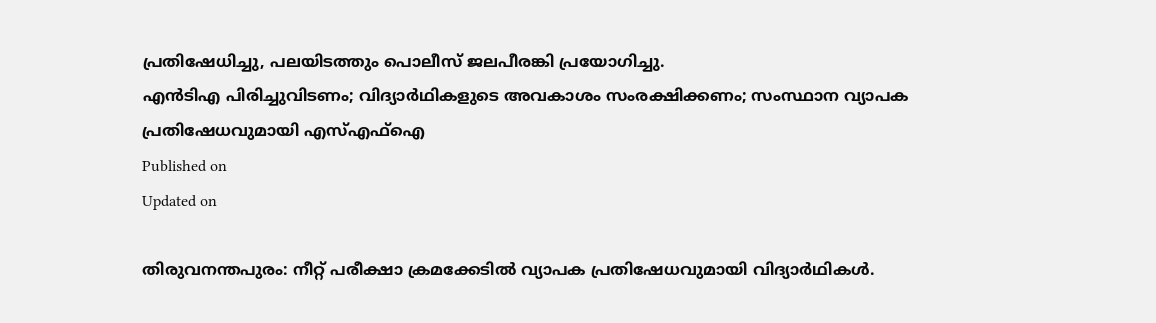പ്രതിഷേധിച്ചു, പലയിടത്തും പൊലീസ് ജലപീരങ്കി പ്രയോഗിച്ചു.
എന്‍ടിഎ പിരിച്ചുവിടണം; വിദ്യാര്‍ഥികളുടെ അവകാശം സംരക്ഷിക്കണം; സംസ്ഥാന വ്യാപക പ്രതിഷേധവുമായി എസ്എഫ്‌ഐ
Published on
Updated on

തിരുവനന്തപുരം: നീറ്റ് പരീക്ഷാ ക്രമക്കേടില്‍ വ്യാപക പ്രതിഷേധവുമായി വിദ്യാര്‍ഥികള്‍.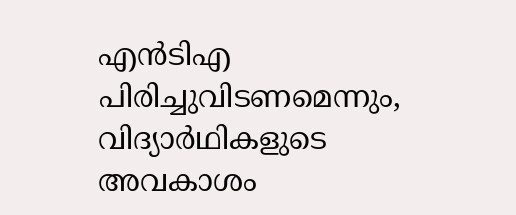എന്‍ടിഎ പിരിച്ചുവിടണമെന്നും, വിദ്യാര്‍ഥികളുടെ അവകാശം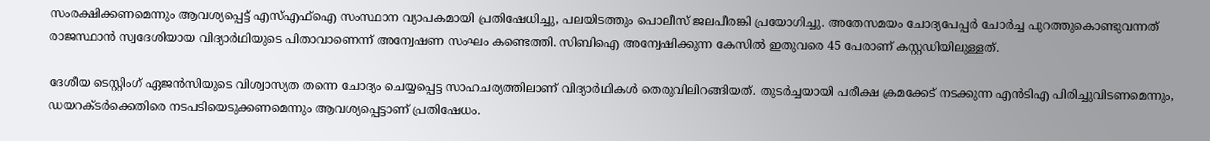സംരക്ഷിക്കണമെന്നും ആവശ്യപ്പെട്ട് എസ്എഫ്‌ഐ സംസ്ഥാന വ്യാപകമായി പ്രതിഷേധിച്ചു, പലയിടത്തും പൊലീസ് ജലപീരങ്കി പ്രയോഗിച്ചു. അതേസമയം ചോദ്യപേപ്പര്‍ ചോര്‍ച്ച പുറത്തുകൊണ്ടുവന്നത് രാജസ്ഥാന്‍ സ്വദേശിയായ വിദ്യാര്‍ഥിയുടെ പിതാവാണെന്ന് അന്വേഷണ സംഘം കണ്ടെത്തി. സിബിഐ അന്വേഷിക്കുന്ന കേസില്‍ ഇതുവരെ 45 പേരാണ് കസ്റ്റഡിയിലുള്ളത്.

ദേശീയ ടെസ്റ്റിംഗ് ഏജന്‍സിയുടെ വിശ്വാസ്യത തന്നെ ചോദ്യം ചെയ്യപ്പെട്ട സാഹചര്യത്തിലാണ് വിദ്യാര്‍ഥികള്‍ തെരുവിലിറങ്ങിയത്. തുടര്‍ച്ചയായി പരീക്ഷ ക്രമക്കേട് നടക്കുന്ന എന്‍ടിഎ പിരിച്ചുവിടണമെന്നും, ഡയറക്ടര്‍ക്കെതിരെ നടപടിയെടുക്കണമെന്നും ആവശ്യപ്പെട്ടാണ് പ്രതിഷേധം.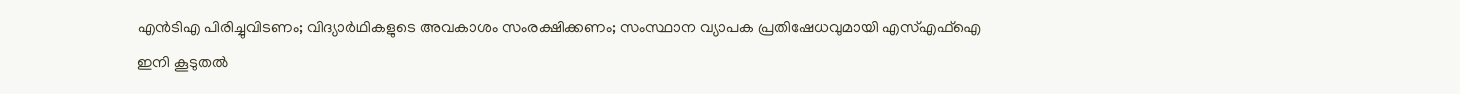എന്‍ടിഎ പിരിച്ചുവിടണം; വിദ്യാര്‍ഥികളുടെ അവകാശം സംരക്ഷിക്കണം; സംസ്ഥാന വ്യാപക പ്രതിഷേധവുമായി എസ്എഫ്‌ഐ
ഇനി കൂടുതൽ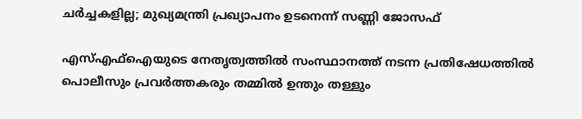ചർച്ചകളില്ല; മുഖ്യമന്ത്രി പ്രഖ്യാപനം ഉടനെന്ന് സണ്ണി ജോസഫ്

എസ്എഫ്‌ഐയുടെ നേതൃത്വത്തില്‍ സംസ്ഥാനത്ത് നടന്ന പ്രതിഷേധത്തില്‍ പൊലീസും പ്രവര്‍ത്തകരും തമ്മില്‍ ഉന്തും തള്ളും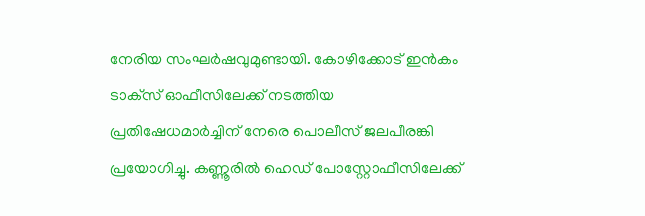നേരിയ സംഘര്‍ഷവുമുണ്ടായി. കോഴിക്കോട് ഇന്‍കം ടാക്‌സ് ഓഫീസിലേക്ക് നടത്തിയ പ്രതിഷേധമാര്‍ച്ചിന് നേരെ പൊലീസ് ജലപീരങ്കി പ്രയോഗിച്ചു. കണ്ണൂരില്‍ ഹെഡ് പോസ്റ്റോഫീസിലേക്ക്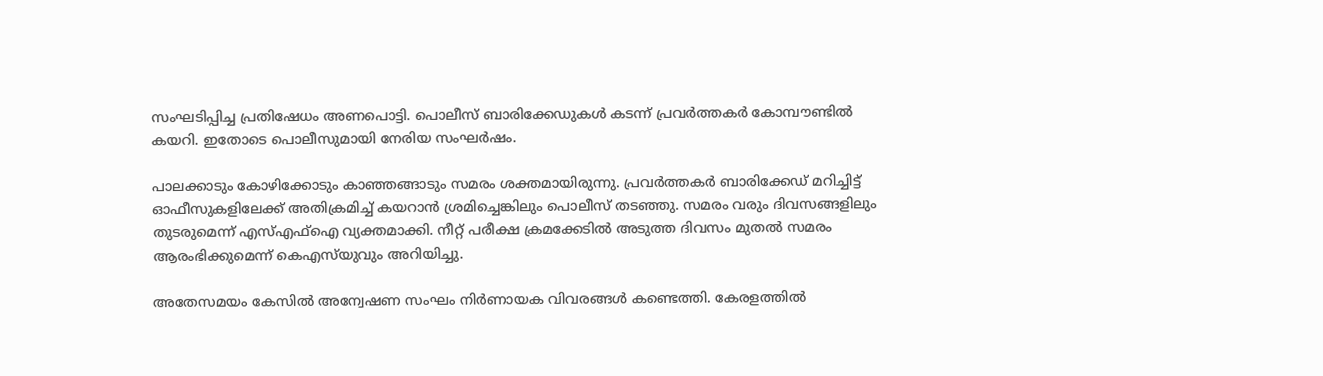സംഘടിപ്പിച്ച പ്രതിഷേധം അണപൊട്ടി. പൊലീസ് ബാരിക്കേഡുകള്‍ കടന്ന് പ്രവര്‍ത്തകര്‍ കോമ്പൗണ്ടില്‍ കയറി. ഇതോടെ പൊലീസുമായി നേരിയ സംഘര്‍ഷം.

പാലക്കാടും കോഴിക്കോടും കാഞ്ഞങ്ങാടും സമരം ശക്തമായിരുന്നു. പ്രവര്‍ത്തകര്‍ ബാരിക്കേഡ് മറിച്ചിട്ട് ഓഫീസുകളിലേക്ക് അതിക്രമിച്ച് കയറാന്‍ ശ്രമിച്ചെങ്കിലും പൊലീസ് തടഞ്ഞു. സമരം വരും ദിവസങ്ങളിലും തുടരുമെന്ന് എസ്എഫ്‌ഐ വ്യക്തമാക്കി. നീറ്റ് പരീക്ഷ ക്രമക്കേടില്‍ അടുത്ത ദിവസം മുതല്‍ സമരം ആരംഭിക്കുമെന്ന് കെഎസ്‌യുവും അറിയിച്ചു.

അതേസമയം കേസില്‍ അന്വേഷണ സംഘം നിര്‍ണായക വിവരങ്ങള്‍ കണ്ടെത്തി. കേരളത്തില്‍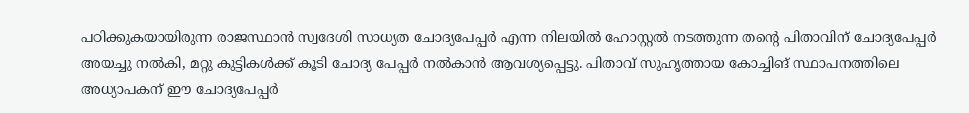പഠിക്കുകയായിരുന്ന രാജസ്ഥാന്‍ സ്വദേശി സാധ്യത ചോദ്യപേപ്പര്‍ എന്ന നിലയില്‍ ഹോസ്റ്റല്‍ നടത്തുന്ന തന്റെ പിതാവിന് ചോദ്യപേപ്പര്‍ അയച്ചു നല്‍കി, മറ്റു കുട്ടികള്‍ക്ക് കൂടി ചോദ്യ പേപ്പര്‍ നല്‍കാന്‍ ആവശ്യപ്പെട്ടു. പിതാവ് സുഹൃത്തായ കോച്ചിങ് സ്ഥാപനത്തിലെ അധ്യാപകന് ഈ ചോദ്യപേപ്പര്‍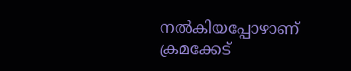നല്‍കിയപ്പോഴാണ് ക്രമക്കേട്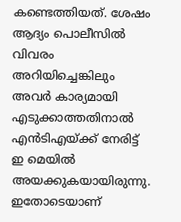കണ്ടെത്തിയത്. ശേഷം ആദ്യം പൊലീസില്‍ വിവരം അറിയിച്ചെങ്കിലും അവര്‍ കാര്യമായി എടുക്കാത്തതിനാല്‍ എന്‍ടിഎയ്ക്ക് നേരിട്ട് ഇ മെയില്‍ അയക്കുകയായിരുന്നു. ഇതോടെയാണ്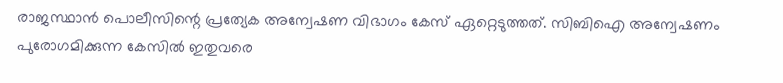രാജസ്ഥാന്‍ പൊലീസിന്റെ പ്രത്യേക അന്വേഷണ വിഭാഗം കേസ് ഏറ്റെടുത്തത്. സിബിഐ അന്വേഷണം പുരോഗമിക്കുന്ന കേസില്‍ ഇതുവരെ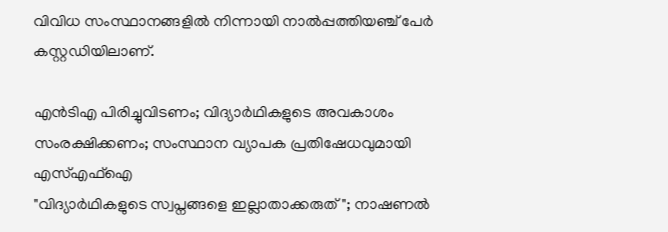വിവിധ സംസ്ഥാനങ്ങളില്‍ നിന്നായി നാല്‍പ്പത്തിയഞ്ച് പേര്‍ കസ്റ്റഡിയിലാണ്.

എന്‍ടിഎ പിരിച്ചുവിടണം; വിദ്യാര്‍ഥികളുടെ അവകാശം സംരക്ഷിക്കണം; സംസ്ഥാന വ്യാപക പ്രതിഷേധവുമായി എസ്എഫ്‌ഐ
"വിദ്യാർഥികളുടെ സ്വപ്നങ്ങളെ ഇല്ലാതാക്കരുത്"; നാഷണൽ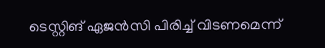ടെസ്റ്റിങ് ഏജൻസി പിരിച്ച് വിടണമെന്ന്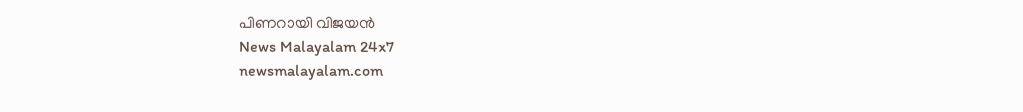പിണറായി വിജയൻ
News Malayalam 24x7
newsmalayalam.com